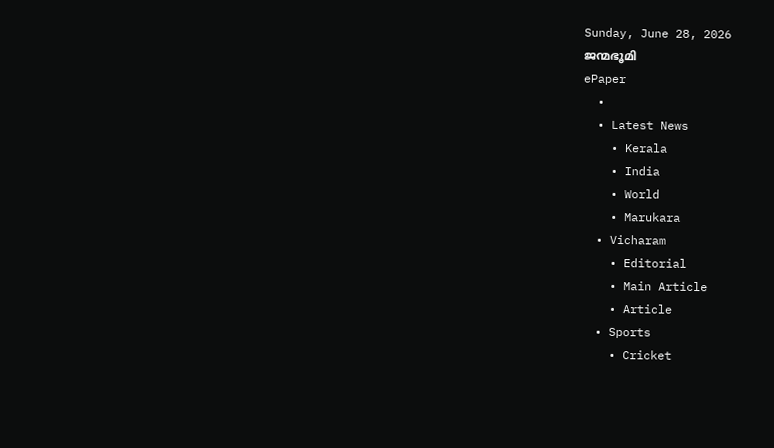Sunday, June 28, 2026
ജന്മഭൂമി
ePaper
  •
  • Latest News
    • Kerala
    • India
    • World
    • Marukara
  • Vicharam
    • Editorial
    • Main Article
    • Article
  • Sports
    • Cricket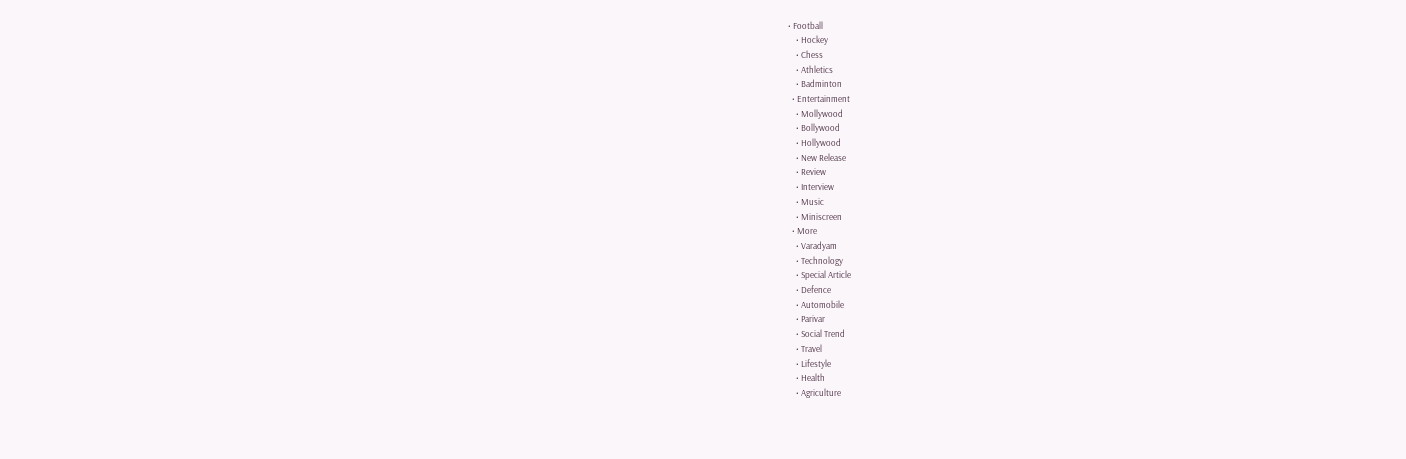• Football
    • Hockey
    • Chess
    • Athletics
    • Badminton
  • Entertainment
    • Mollywood
    • Bollywood
    • Hollywood
    • New Release
    • Review
    • Interview
    • Music
    • Miniscreen
  • More
    • Varadyam
    • Technology
    • Special Article
    • Defence
    • Automobile
    • Parivar
    • Social Trend
    • Travel
    • Lifestyle
    • Health
    • Agriculture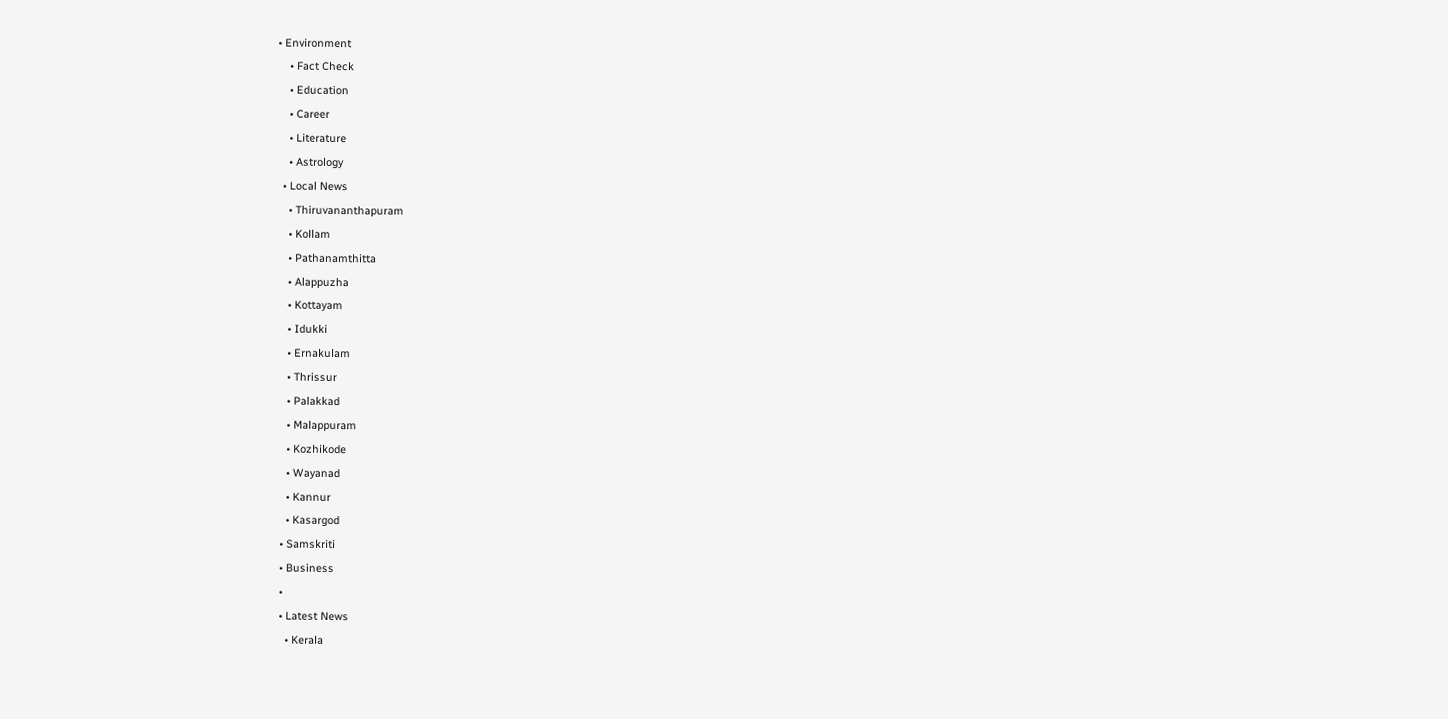• Environment
    • Fact Check
    • Education
    • Career
    • Literature
    • Astrology
  • Local News
    • Thiruvananthapuram
    • Kollam
    • Pathanamthitta
    • Alappuzha
    • Kottayam
    • Idukki
    • Ernakulam
    • Thrissur
    • Palakkad
    • Malappuram
    • Kozhikode
    • Wayanad
    • Kannur
    • Kasargod
  • Samskriti
  • Business
  •
  • Latest News
    • Kerala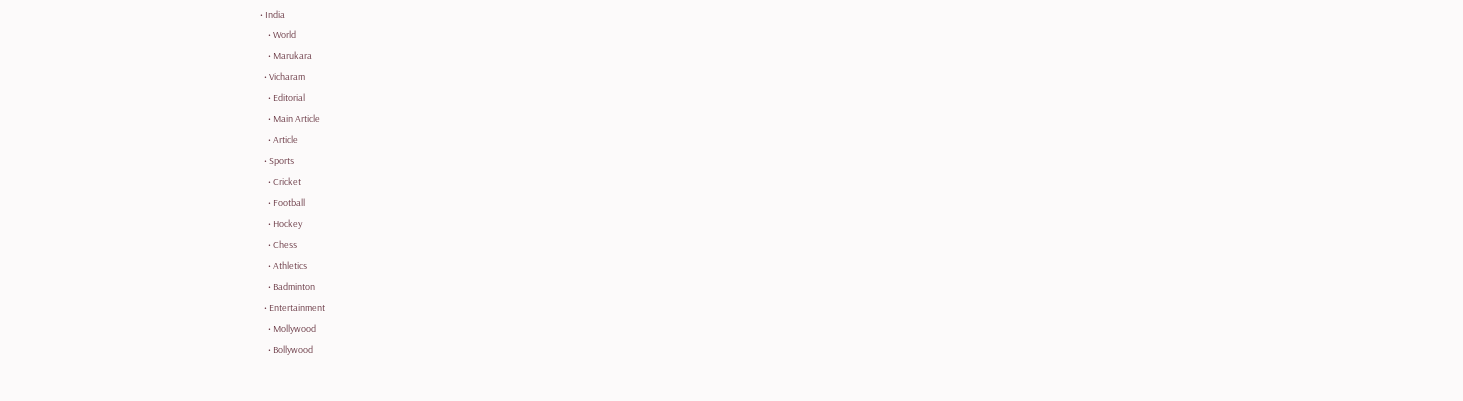• India
    • World
    • Marukara
  • Vicharam
    • Editorial
    • Main Article
    • Article
  • Sports
    • Cricket
    • Football
    • Hockey
    • Chess
    • Athletics
    • Badminton
  • Entertainment
    • Mollywood
    • Bollywood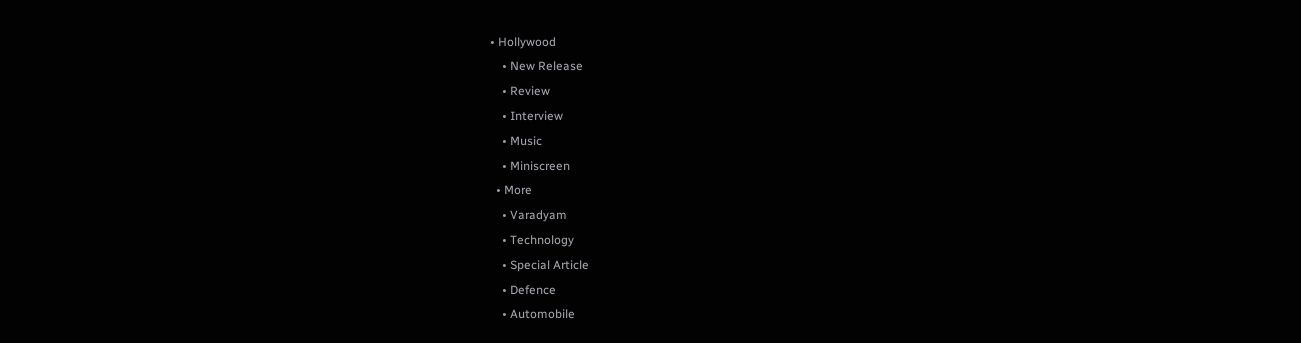• Hollywood
    • New Release
    • Review
    • Interview
    • Music
    • Miniscreen
  • More
    • Varadyam
    • Technology
    • Special Article
    • Defence
    • Automobile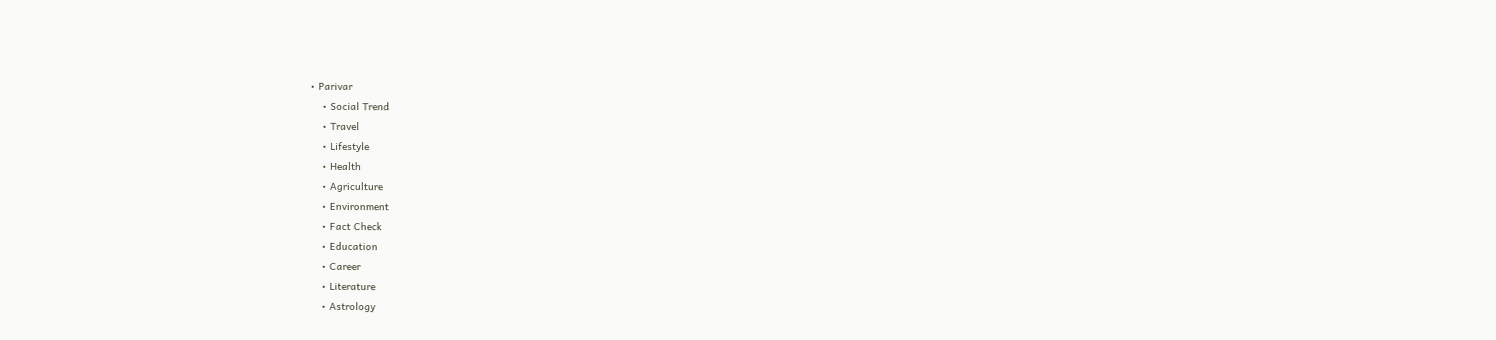• Parivar
    • Social Trend
    • Travel
    • Lifestyle
    • Health
    • Agriculture
    • Environment
    • Fact Check
    • Education
    • Career
    • Literature
    • Astrology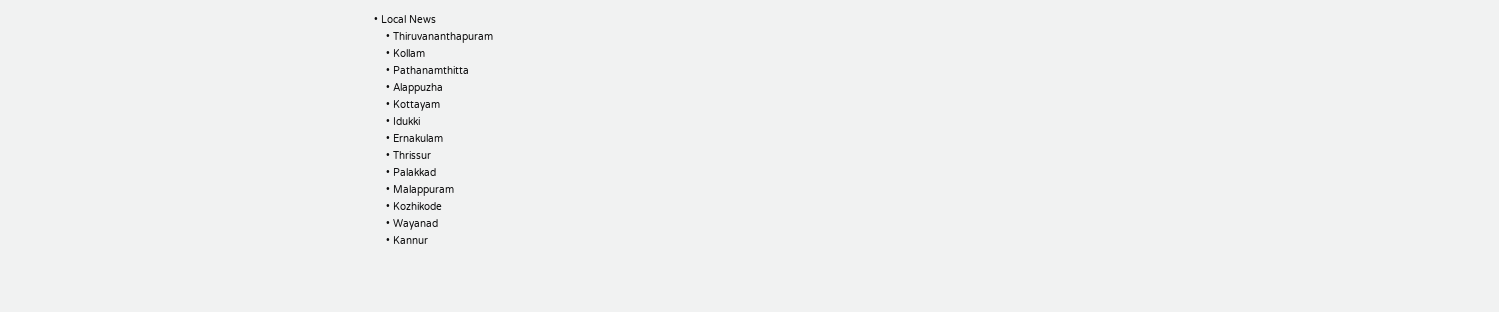• Local News
    • Thiruvananthapuram
    • Kollam
    • Pathanamthitta
    • Alappuzha
    • Kottayam
    • Idukki
    • Ernakulam
    • Thrissur
    • Palakkad
    • Malappuram
    • Kozhikode
    • Wayanad
    • Kannur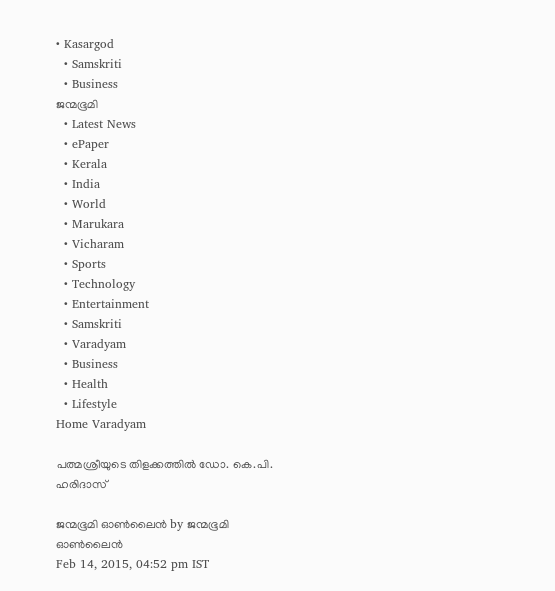• Kasargod
  • Samskriti
  • Business
ജന്മഭൂമി
  • Latest News
  • ePaper
  • Kerala
  • India
  • World
  • Marukara
  • Vicharam
  • Sports
  • Technology
  • Entertainment
  • Samskriti
  • Varadyam
  • Business
  • Health
  • Lifestyle
Home Varadyam

പത്മശ്രീയുടെ തിളക്കത്തില്‍ ഡോ. കെ.പി. ഹരിദാസ്

ജന്മഭൂമി ഓണ്‍ലൈന്‍ by ജന്മഭൂമി ഓണ്‍ലൈന്‍
Feb 14, 2015, 04:52 pm IST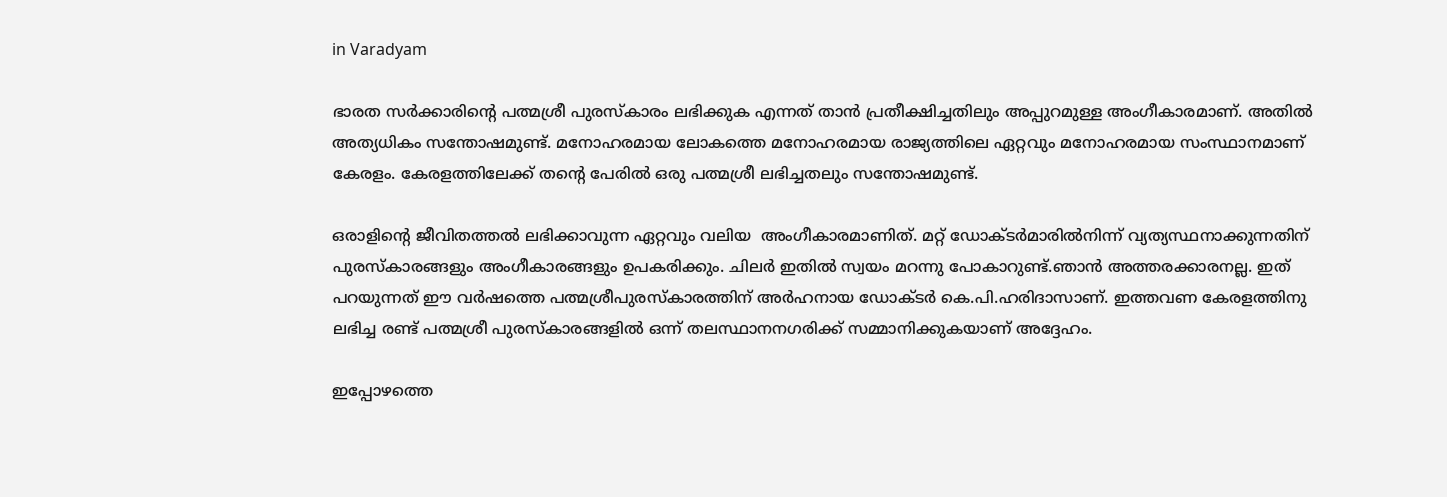in Varadyam

ഭാരത സര്‍ക്കാരിന്റെ പത്മശ്രീ പുരസ്‌കാരം ലഭിക്കുക എന്നത് താന്‍ പ്രതീക്ഷിച്ചതിലും അപ്പുറമുള്ള അംഗീകാരമാണ്. അതില്‍ അത്യധികം സന്തോഷമുണ്ട്. മനോഹരമായ ലോകത്തെ മനോഹരമായ രാജ്യത്തിലെ ഏറ്റവും മനോഹരമായ സംസ്ഥാനമാണ് കേരളം. കേരളത്തിലേക്ക് തന്റെ പേരില്‍ ഒരു പത്മശ്രീ ലഭിച്ചതലും സന്തോഷമുണ്ട്.

ഒരാളിന്റെ ജീവിതത്തല്‍ ലഭിക്കാവുന്ന ഏറ്റവും വലിയ  അംഗീകാരമാണിത്. മറ്റ് ഡോക്ടര്‍മാരില്‍നിന്ന് വ്യത്യസ്ഥനാക്കുന്നതിന് പുരസ്‌കാരങ്ങളും അംഗീകാരങ്ങളും ഉപകരിക്കും. ചിലര്‍ ഇതില്‍ സ്വയം മറന്നു പോകാറുണ്ട്.ഞാന്‍ അത്തരക്കാരനല്ല. ഇത് പറയുന്നത് ഈ വര്‍ഷത്തെ പത്മശ്രീപുരസ്‌കാരത്തിന് അര്‍ഹനായ ഡോക്ടര്‍ കെ.പി.ഹരിദാസാണ്. ഇത്തവണ കേരളത്തിനു ലഭിച്ച രണ്ട് പത്മശ്രീ പുരസ്‌കാരങ്ങളില്‍ ഒന്ന് തലസ്ഥാനനഗരിക്ക് സമ്മാനിക്കുകയാണ് അദ്ദേഹം.

ഇപ്പോഴത്തെ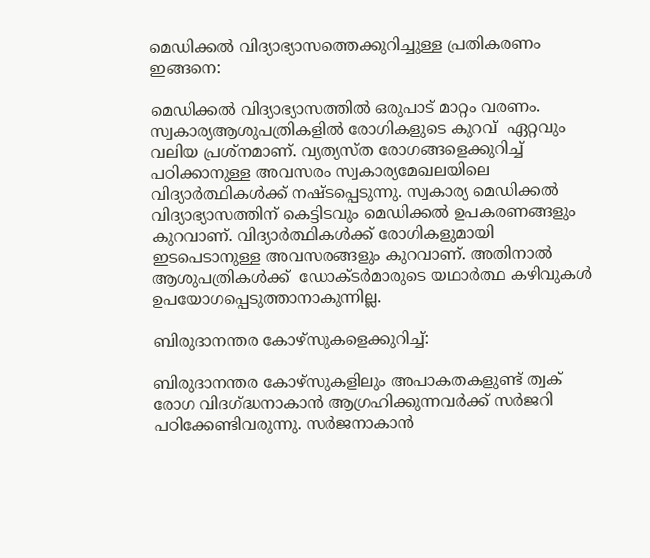മെഡിക്കല്‍ വിദ്യാഭ്യാസത്തെക്കുറിച്ചുള്ള പ്രതികരണം ഇങ്ങനെ:

മെഡിക്കല്‍ വിദ്യാഭ്യാസത്തില്‍ ഒരുപാട് മാറ്റം വരണം. സ്വകാര്യആശുപത്രികളില്‍ രോഗികളുടെ കുറവ്  ഏറ്റവും വലിയ പ്രശ്‌നമാണ്. വ്യത്യസ്ത രോഗങ്ങളെക്കുറിച്ച് പഠിക്കാനുള്ള അവസരം സ്വകാര്യമേഖലയിലെ വിദ്യാര്‍ത്ഥികള്‍ക്ക് നഷ്ടപ്പെടുന്നു. സ്വകാര്യ മെഡിക്കല്‍ വിദ്യാഭ്യാസത്തിന് കെട്ടിടവും മെഡിക്കല്‍ ഉപകരണങ്ങളും കുറവാണ്. വിദ്യാര്‍ത്ഥികള്‍ക്ക് രോഗികളുമായി  ഇടപെടാനുള്ള അവസരങ്ങളും കുറവാണ്. അതിനാല്‍ ആശുപത്രികള്‍ക്ക്  ഡോക്ടര്‍മാരുടെ യഥാര്‍ത്ഥ കഴിവുകള്‍  ഉപയോഗപ്പെടുത്താനാകുന്നില്ല.

ബിരുദാനന്തര കോഴ്‌സുകളെക്കുറിച്ച്:

ബിരുദാനന്തര കോഴ്‌സുകളിലും അപാകതകളുണ്ട് ത്വക് രോഗ വിദഗ്‌ദ്ധനാകാന്‍ ആഗ്രഹിക്കുന്നവര്‍ക്ക് സര്‍ജറി പഠിക്കേണ്ടിവരുന്നു. സര്‍ജനാകാന്‍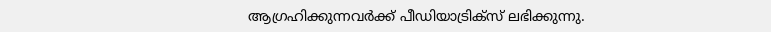ആഗ്രഹിക്കുന്നവര്‍ക്ക് പീഡിയാട്രിക്‌സ് ലഭിക്കുന്നു.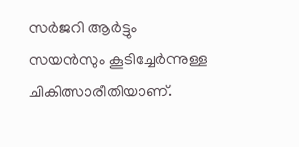സര്‍ജറി ആര്‍ട്ടും  സയന്‍സും കൂടിച്ചേര്‍ന്നുള്ള ചികിത്സാരീതിയാണ്.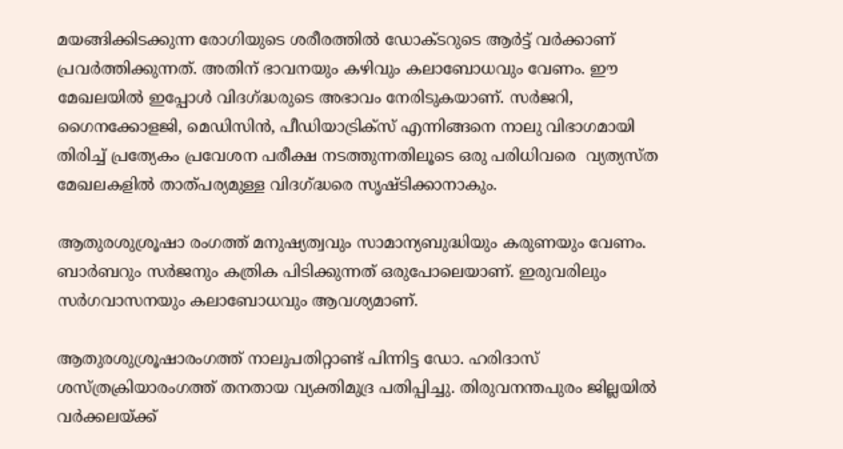മയങ്ങിക്കിടക്കുന്ന രോഗിയുടെ ശരീരത്തില്‍ ഡോക്ടറുടെ ആര്‍ട്ട് വര്‍ക്കാണ് പ്രവര്‍ത്തിക്കുന്നത്. അതിന് ഭാവനയും കഴിവും കലാബോധവും വേണം. ഈ മേഖലയില്‍ ഇപ്പോള്‍ വിദഗ്‌ദ്ധരുടെ അഭാവം നേരിടുകയാണ്. സര്‍ജറി, ഗൈനക്കോളജി, മെഡിസിന്‍, പീഡിയാട്രിക്‌സ് എന്നിങ്ങനെ നാലു വിഭാഗമായി തിരിച്ച് പ്രത്യേകം പ്രവേശന പരീക്ഷ നടത്തുന്നതിലൂടെ ഒരു പരിധിവരെ  വ്യത്യസ്ത മേഖലകളില്‍ താത്പര്യമുള്ള വിദഗ്‌ദ്ധരെ സൃഷ്ടിക്കാനാകും.

ആതുരശുശ്രൂഷാ രംഗത്ത് മനുഷ്യത്വവും സാമാന്യബുദ്ധിയും കരുണയും വേണം. ബാര്‍ബറും സര്‍ജനും കത്രിക പിടിക്കുന്നത് ഒരുപോലെയാണ്. ഇരുവരിലും സര്‍ഗവാസനയും കലാബോധവും ആവശ്യമാണ്.

ആതുരശുശ്രൂഷാരംഗത്ത് നാലുപതിറ്റാണ്ട് പിന്നിട്ട ഡോ. ഹരിദാസ് ശസ്ത്രക്രിയാരംഗത്ത് തനതായ വ്യക്തിമുദ്ര പതിപ്പിച്ചു. തിരുവനന്തപുരം ജില്ലയില്‍ വര്‍ക്കലയ്‌ക്ക്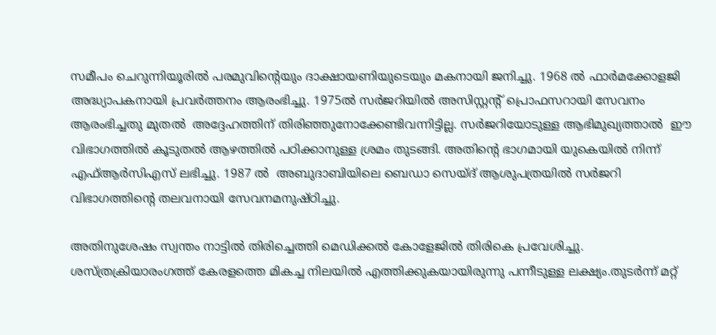സമീപം ചെറുന്നിയൂരില്‍ പരമുവിന്റെയും ദാക്ഷായണിയുടെയും മകനായി ജനിച്ചു. 1968 ല്‍ ഫാര്‍മക്കോളജി അദ്ധ്യാപകനായി പ്രവര്‍ത്തനം ആരംഭിച്ചു. 1975ല്‍ സര്‍ജറിയില്‍ അസിസ്റ്റന്റ് പ്രൊഫസറായി സേവനം ആരംഭിച്ചതു മുതല്‍  അദ്ദേഹത്തിന് തിരിഞ്ഞുനോക്കേണ്ടിവന്നിട്ടില്ല. സര്‍ജറിയോടുള്ള ആഭിമുഖ്യത്താല്‍  ഈ വിഭാഗത്തില്‍ കൂടുതല്‍ ആഴത്തില്‍ പഠിക്കാനുള്ള ശ്രമം തുടങ്ങി. അതിന്റെ ഭാഗമായി യുകെയില്‍ നിന്ന് എഫ്ആര്‍സിഎസ് ലഭിച്ചു. 1987 ല്‍  അബുദാബിയിലെ ബെഡാ സെയ്ദ് ആശുപത്രയില്‍ സര്‍ജറി വിഭാഗത്തിന്റെ തലവനായി സേവനമനുഷ്ഠിച്ചു.

അതിനുശേഷം സ്വന്തം നാട്ടില്‍ തിരിച്ചെത്തി മെഡിക്കല്‍ കോളേജില്‍ തിരികെ പ്രവേശിച്ചു. ശസ്ത്രക്രിയാരംഗത്ത് കേരളത്തെ മികച്ച നിലയില്‍ എത്തിക്കുകയായിരുന്നു പന്നീടുള്ള ലക്ഷ്യം.തുടര്‍ന്ന് മറ്റ്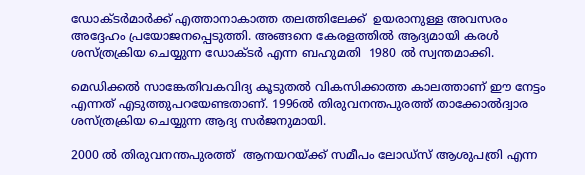ഡോക്ടര്‍മാര്‍ക്ക് എത്താനാകാത്ത തലത്തിലേക്ക്  ഉയരാനുള്ള അവസരം അദ്ദേഹം പ്രയോജനപ്പെടുത്തി. അങ്ങനെ കേരളത്തില്‍ ആദ്യമായി കരള്‍ ശസ്ത്രക്രിയ ചെയ്യുന്ന ഡോക്ടര്‍ എന്ന ബഹുമതി  1980 ല്‍ സ്വന്തമാക്കി.

മെഡിക്കല്‍ സാങ്കേതിവകവിദ്യ കൂടുതല്‍ വികസിക്കാത്ത കാലത്താണ് ഈ നേട്ടം എന്നത് എടുത്തുപറയേണ്ടതാണ്. 1996ല്‍ തിരുവനന്തപുരത്ത് താക്കോല്‍ദ്വാര ശസ്ത്രക്രിയ ചെയ്യുന്ന ആദ്യ സര്‍ജനുമായി.

2000 ല്‍ തിരുവനന്തപുരത്ത്  ആനയറയ്‌ക്ക് സമീപം ലോഡ്‌സ് ആശുപത്രി എന്ന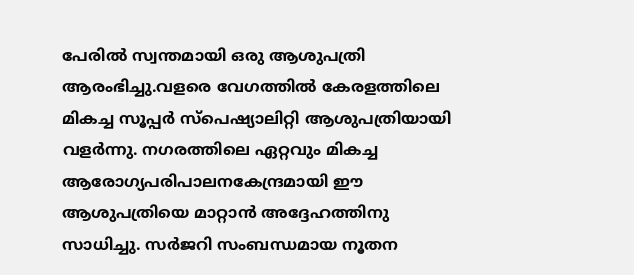പേരില്‍ സ്വന്തമായി ഒരു ആശുപത്രി ആരംഭിച്ചു.വളരെ വേഗത്തില്‍ കേരളത്തിലെ മികച്ച സൂപ്പര്‍ സ്‌പെഷ്യാലിറ്റി ആശുപത്രിയായി വളര്‍ന്നു. നഗരത്തിലെ ഏറ്റവും മികച്ച ആരോഗ്യപരിപാലനകേന്ദ്രമായി ഈ ആശുപത്രിയെ മാറ്റാന്‍ അദ്ദേഹത്തിനു സാധിച്ചു. സര്‍ജറി സംബന്ധമായ നൂതന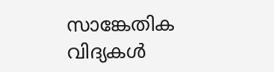സാങ്കേതിക വിദ്യകള്‍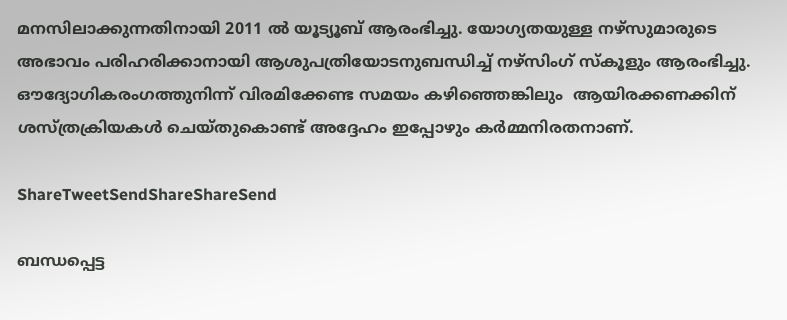മനസിലാക്കുന്നതിനായി 2011 ല്‍ യൂട്യൂബ് ആരംഭിച്ചു. യോഗ്യതയുള്ള നഴ്‌സുമാരുടെ അഭാവം പരിഹരിക്കാനായി ആശുപത്രിയോടനുബന്ധിച്ച് നഴ്‌സിംഗ് സ്‌കൂളും ആരംഭിച്ചു. ഔദ്യോഗികരംഗത്തുനിന്ന് വിരമിക്കേണ്ട സമയം കഴിഞ്ഞെങ്കിലും  ആയിരക്കണക്കിന് ശസ്ത്രക്രിയകള്‍ ചെയ്തുകൊണ്ട് അദ്ദേഹം ഇപ്പോഴും കര്‍മ്മനിരതനാണ്.

ShareTweetSendShareShareSend

ബന്ധപ്പെട്ട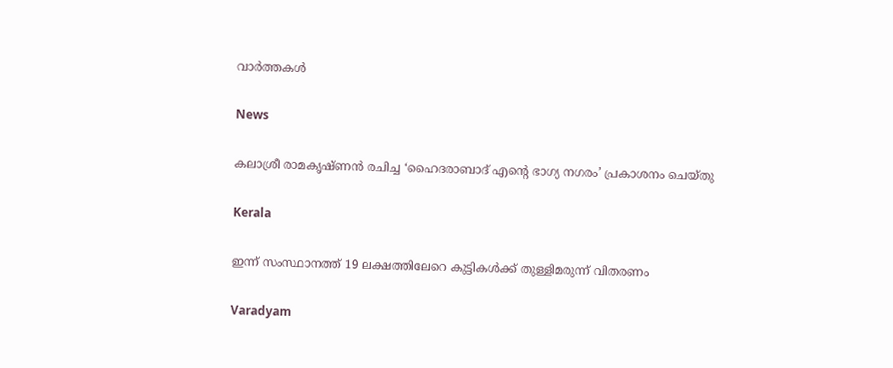വാര്‍ത്തകള്‍

News

കലാശ്രീ രാമകൃഷ്ണൻ രചിച്ച ‘ഹൈദരാബാദ് എന്റെ ഭാഗ്യ നഗരം’ പ്രകാശനം ചെയ്തു

Kerala

ഇന്ന് സംസ്ഥാനത്ത് 19 ലക്ഷത്തിലേറെ കുട്ടികൾക്ക് തുള്ളിമരുന്ന് വിതരണം

Varadyam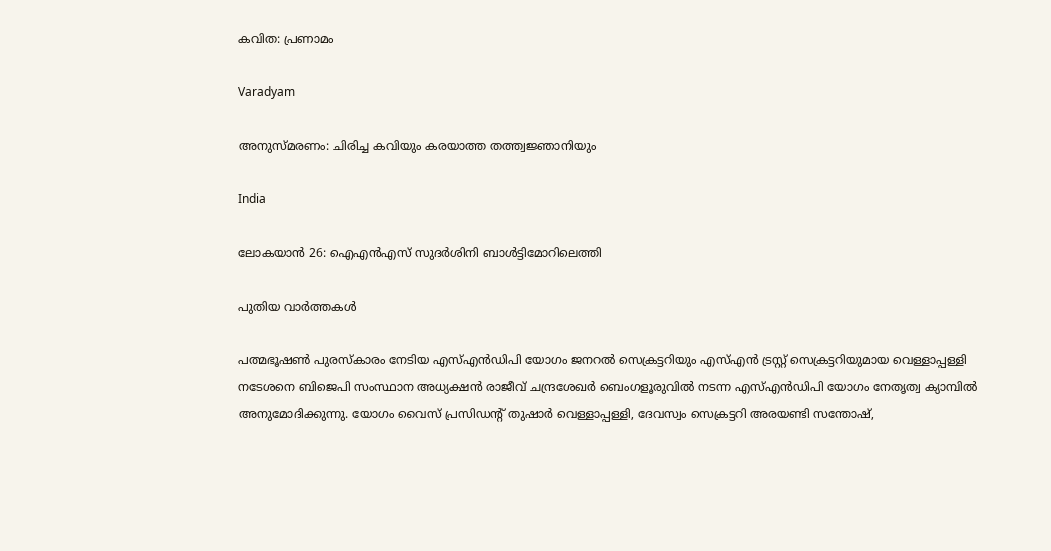കവിത: പ്രണാമം

Varadyam

അനുസ്മരണം: ചിരിച്ച കവിയും കരയാത്ത തത്ത്വജ്ഞാനിയും

India

ലോകയാന്‍ 26: ഐഎന്‍എസ് സുദര്‍ശിനി ബാള്‍ട്ടിമോറിലെത്തി

പുതിയ വാര്‍ത്തകള്‍

പത്മഭൂഷണ്‍ പുരസ്‌കാരം നേടിയ എസ്എന്‍ഡിപി യോഗം ജനറല്‍ സെക്രട്ടറിയും എസ്എന്‍ ട്രസ്റ്റ് സെക്രട്ടറിയുമായ വെള്ളാപ്പള്ളി നടേശനെ ബിജെപി സംസ്ഥാന അധ്യക്ഷന്‍ രാജീവ് ചന്ദ്രശേഖര്‍ ബെംഗളൂരുവില്‍ നടന്ന എസ്എന്‍ഡിപി യോഗം നേതൃത്വ ക്യാമ്പില്‍ അനുമോദിക്കുന്നു. യോഗം വൈസ് പ്രസിഡന്റ് തുഷാര്‍ വെള്ളാപ്പള്ളി, ദേവസ്വം സെക്രട്ടറി അരയണ്ടി സന്തോഷ്,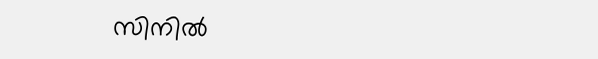സിനില്‍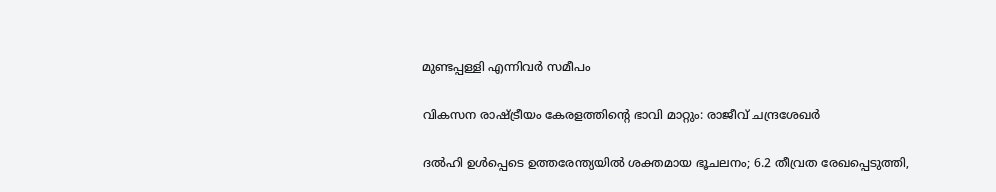മുണ്ടപ്പള്ളി എന്നിവര്‍ സമീപം

വികസന രാഷ്‌ട്രീയം കേരളത്തിന്റെ ഭാവി മാറ്റും: രാജീവ് ചന്ദ്രശേഖര്‍

ദല്‍ഹി ഉള്‍പ്പെടെ ഉത്തരേന്ത്യയില്‍ ശക്തമായ ഭൂചലനം; 6.2 തീവ്രത രേഖപ്പെടുത്തി,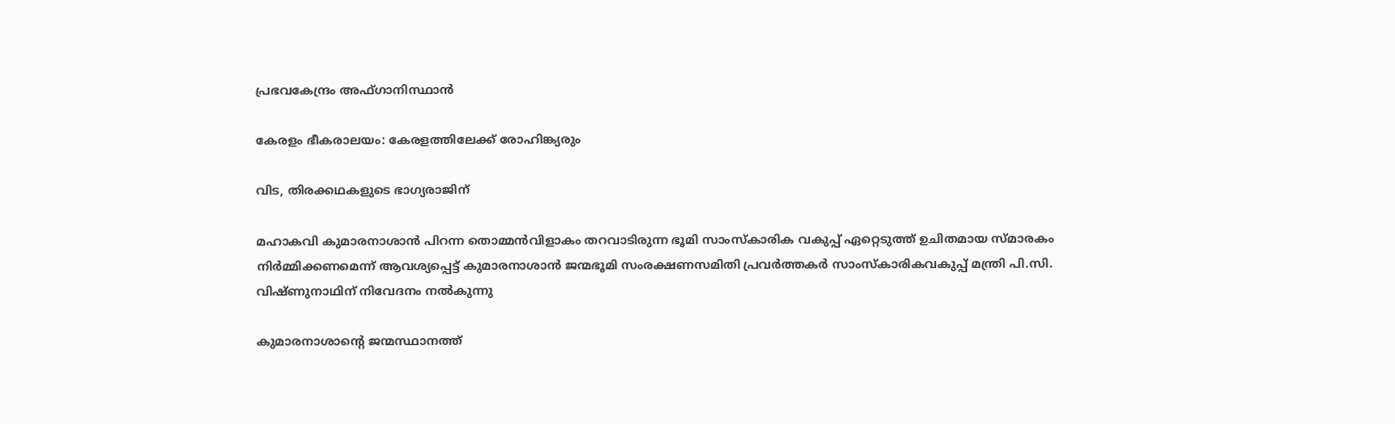പ്രഭവകേന്ദ്രം അഫ്ഗാനിസ്ഥാന്‍

കേരളം ഭീകരാലയം: കേരളത്തിലേക്ക് രോഹിങ്ക്യരും

വിട, തിരക്കഥകളുടെ ഭാഗ്യരാജിന്

മഹാകവി കുമാരനാശാന്‍ പിറന്ന തൊമ്മന്‍വിളാകം തറവാടിരുന്ന ഭൂമി സാംസ്‌കാരിക വകുപ്പ് ഏറ്റെടുത്ത് ഉചിതമായ സ്മാരകം നിര്‍മ്മിക്കണമെന്ന് ആവശ്യപ്പെട്ട് കുമാരനാശാന്‍ ജന്മഭൂമി സംരക്ഷണസമിതി പ്രവര്‍ത്തകര്‍ സാംസ്‌കാരികവകുപ്പ് മന്ത്രി പി.സി. വിഷ്ണുനാഥിന് നിവേദനം നല്‍കുന്നു

കുമാരനാശാന്റെ ജന്മസ്ഥാനത്ത്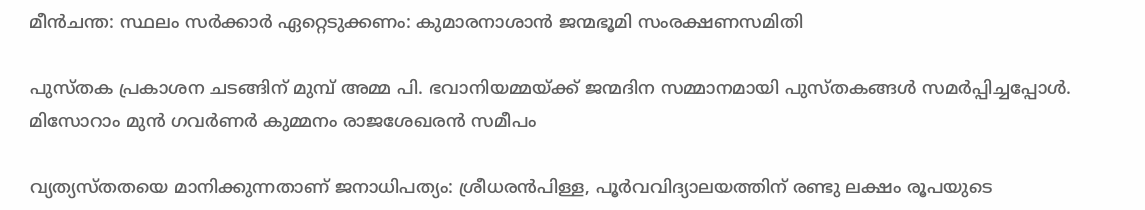മീന്‍ചന്ത: സ്ഥലം സര്‍ക്കാര്‍ ഏറ്റെടുക്കണം: കുമാരനാശാന്‍ ജന്മഭൂമി സംരക്ഷണസമിതി

പുസ്തക പ്രകാശന ചടങ്ങിന് മുമ്പ് അമ്മ പി. ഭവാനിയമ്മയ്ക്ക് ജന്മദിന സമ്മാനമായി പുസ്തകങ്ങള്‍ സമര്‍പ്പിച്ചപ്പോള്‍. മിസോറാം മുന്‍ ഗവര്‍ണര്‍ കുമ്മനം രാജശേഖരന്‍ സമീപം

വ്യത്യസ്തതയെ മാനിക്കുന്നതാണ് ജനാധിപത്യം: ശ്രീധരന്‍പിള്ള, പൂര്‍വവിദ്യാലയത്തിന് രണ്ടു ലക്ഷം രൂപയുടെ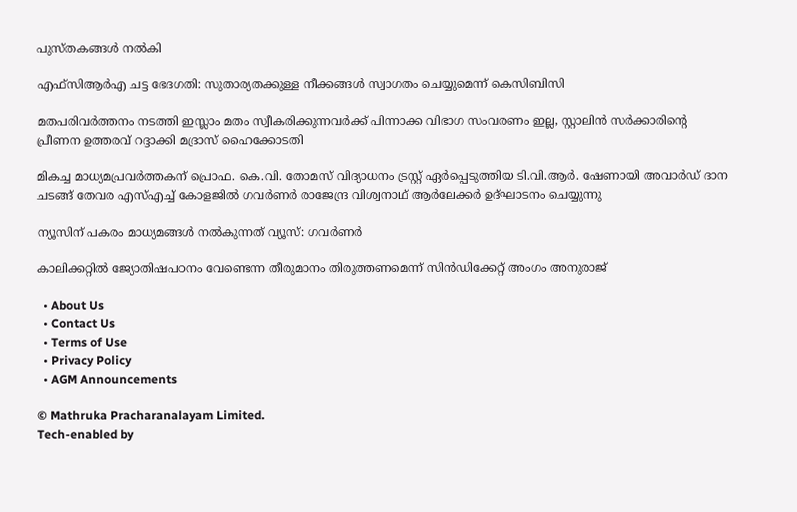പുസ്തകങ്ങള്‍ നല്‍കി

എഫ്‌സിആര്‍എ ചട്ട ഭേദഗതി: സുതാര്യതക്കുള്ള നീക്കങ്ങള്‍ സ്വാഗതം ചെയ്യുമെന്ന് കെസിബിസി

മതപരിവർത്തനം നടത്തി ഇസ്ലാം മതം സ്വീകരിക്കുന്നവർക്ക് പിന്നാക്ക വിഭാഗ സംവരണം ഇല്ല, സ്റ്റാലിൻ സർക്കാരിന്റെ പ്രീണന ഉത്തരവ് റദ്ദാക്കി മദ്രാസ് ഹൈക്കോടതി

മികച്ച മാധ്യമപ്രവര്‍ത്തകന് പ്രൊഫ. കെ.വി. തോമസ് വിദ്യാധനം ട്രസ്റ്റ് ഏര്‍പ്പെടുത്തിയ ടി.വി.ആര്‍. ഷേണായി അവാര്‍ഡ് ദാന ചടങ്ങ് തേവര എസ്എച്ച് കോളജില്‍ ഗവര്‍ണര്‍ രാജേന്ദ്ര വിശ്വനാഥ് ആര്‍ലേക്കര്‍ ഉദ്ഘാടനം ചെയ്യുന്നു

ന്യൂസിന് പകരം മാധ്യമങ്ങള്‍ നല്‍കുന്നത് വ്യൂസ്: ഗവര്‍ണര്‍

കാലിക്കറ്റില്‍ ജ്യോതിഷപഠനം വേണ്ടെന്ന തീരുമാനം തിരുത്തണമെന്ന് സിന്‍ഡിക്കേറ്റ് അംഗം അനുരാജ്

  • About Us
  • Contact Us
  • Terms of Use
  • Privacy Policy
  • AGM Announcements

© Mathruka Pracharanalayam Limited.
Tech-enabled by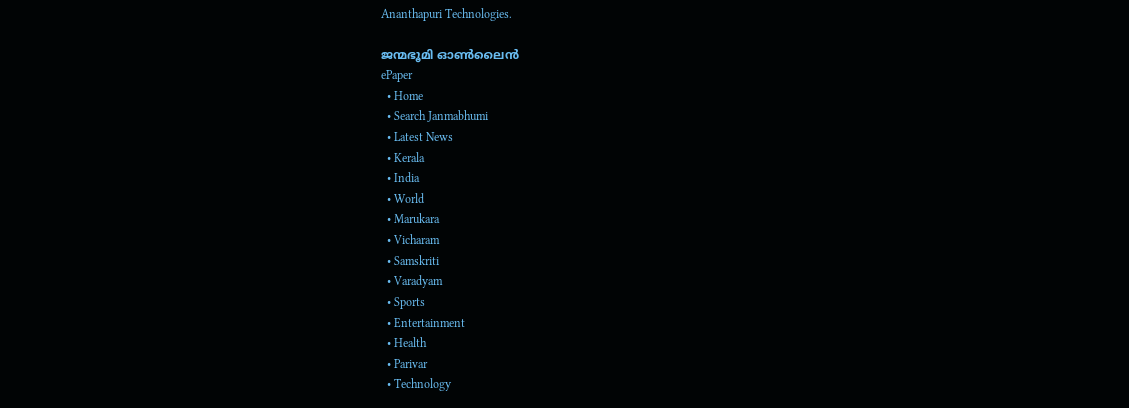Ananthapuri Technologies.

ജന്മഭൂമി ഓണ്‍ലൈന്‍
ePaper
  • Home
  • Search Janmabhumi
  • Latest News
  • Kerala
  • India
  • World
  • Marukara
  • Vicharam
  • Samskriti
  • Varadyam
  • Sports
  • Entertainment
  • Health
  • Parivar
  • Technology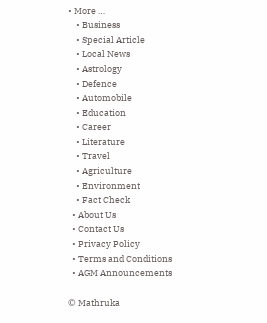• More …
    • Business
    • Special Article
    • Local News
    • Astrology
    • Defence
    • Automobile
    • Education
    • Career
    • Literature
    • Travel
    • Agriculture
    • Environment
    • Fact Check
  • About Us
  • Contact Us
  • Privacy Policy
  • Terms and Conditions
  • AGM Announcements

© Mathruka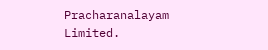Pracharanalayam Limited.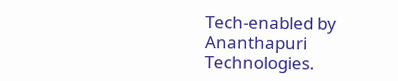Tech-enabled by Ananthapuri Technologies.